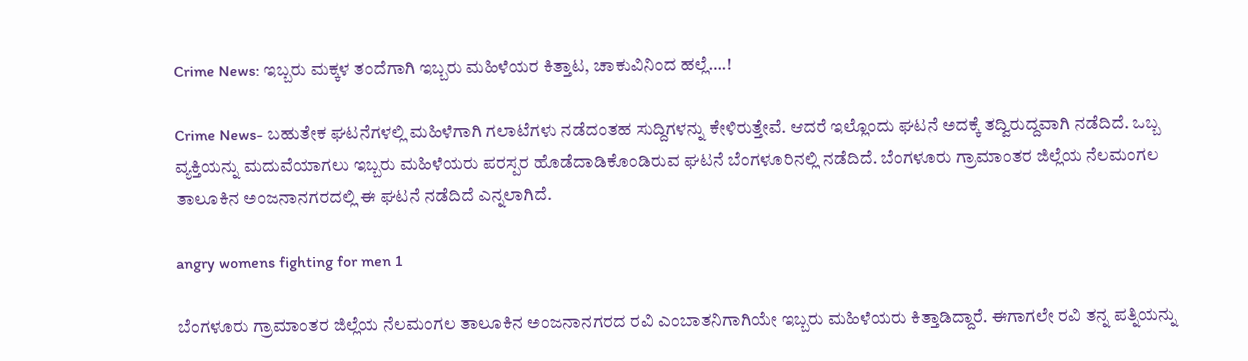Crime News: ಇಬ್ಬರು ಮಕ್ಕಳ ತಂದೆಗಾಗಿ ಇಬ್ಬರು ಮಹಿಳೆಯರ ಕಿತ್ತಾಟ, ಚಾಕುವಿನಿಂದ ಹಲ್ಲೆ….!

Crime News- ಬಹುತೇಕ ಘಟನೆಗಳಲ್ಲಿ ಮಹಿಳೆಗಾಗಿ ಗಲಾಟೆಗಳು ನಡೆದಂತಹ ಸುದ್ದಿಗಳನ್ನು ಕೇಳಿರುತ್ತೇವೆ. ಆದರೆ ಇಲ್ಲೊಂದು ಘಟನೆ ಅದಕ್ಕೆ ತದ್ವಿರುದ್ದವಾಗಿ ನಡೆದಿದೆ. ಒಬ್ಬ ವ್ಯಕ್ತಿಯನ್ನು ಮದುವೆಯಾಗಲು ಇಬ್ಬರು ಮಹಿಳೆಯರು ಪರಸ್ಪರ ಹೊಡೆದಾಡಿಕೊಂಡಿರುವ ಘಟನೆ ಬೆಂಗಳೂರಿನಲ್ಲಿ ನಡೆದಿದೆ. ಬೆಂಗಳೂರು ಗ್ರಾಮಾಂತರ ಜಿಲ್ಲೆಯ ನೆಲಮಂಗಲ ತಾಲೂಕಿನ ಅಂಜನಾನಗರದಲ್ಲಿ ಈ ಘಟನೆ ನಡೆದಿದೆ ಎನ್ನಲಾಗಿದೆ.

angry womens fighting for men 1

ಬೆಂಗಳೂರು ಗ್ರಾಮಾಂತರ ಜಿಲ್ಲೆಯ ನೆಲಮಂಗಲ ತಾಲೂಕಿನ ಅಂಜನಾನಗರದ ರವಿ ಎಂಬಾತನಿಗಾಗಿಯೇ ಇಬ್ಬರು ಮಹಿಳೆಯರು ಕಿತ್ತಾಡಿದ್ದಾರೆ. ಈಗಾಗಲೇ ರವಿ ತನ್ನ ಪತ್ನಿಯನ್ನು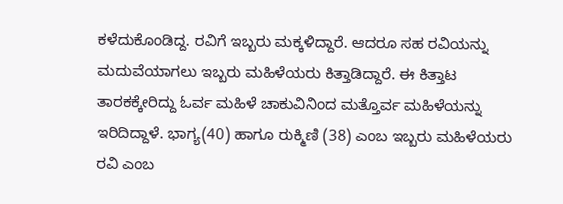ಕಳೆದುಕೊಂಡಿದ್ದ. ರವಿಗೆ ಇಬ್ಬರು ಮಕ್ಕಳಿದ್ದಾರೆ. ಆದರೂ ಸಹ ರವಿಯನ್ನು ಮದುವೆಯಾಗಲು ಇಬ್ಬರು ಮಹಿಳೆಯರು ಕಿತ್ತಾಡಿದ್ದಾರೆ. ಈ ಕಿತ್ತಾಟ ತಾರಕಕ್ಕೇರಿದ್ದು ಓರ್ವ ಮಹಿಳೆ ಚಾಕುವಿನಿಂದ ಮತ್ತೊರ್ವ ಮಹಿಳೆಯನ್ನು ಇರಿದಿದ್ದಾಳೆ. ಭಾಗ್ಯ(40) ಹಾಗೂ ರುಕ್ಮಿಣಿ (38) ಎಂಬ ಇಬ್ಬರು ಮಹಿಳೆಯರು ರವಿ ಎಂಬ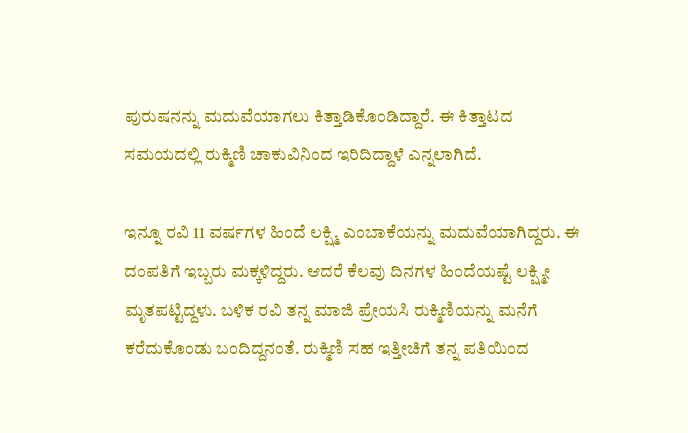ಪುರುಷನನ್ನು ಮದುವೆಯಾಗಲು ಕಿತ್ತಾಡಿಕೊಂಡಿದ್ದಾರೆ. ಈ ಕಿತ್ತಾಟದ ಸಮಯದಲ್ಲಿ ರುಕ್ಮಿಣಿ ಚಾಕುವಿನಿಂದ ಇರಿದಿದ್ದಾಳೆ ಎನ್ನಲಾಗಿದೆ.

ಇನ್ನೂ ರವಿ 11 ವರ್ಷಗಳ ಹಿಂದೆ ಲಕ್ಷ್ಮಿ ಎಂಬಾಕೆಯನ್ನು ಮದುವೆಯಾಗಿದ್ದರು. ಈ ದಂಪತಿಗೆ ಇಬ್ಬರು ಮಕ್ಕಳಿದ್ದರು. ಆದರೆ ಕೆಲವು ದಿನಗಳ ಹಿಂದೆಯಷ್ಟೆ ಲಕ್ಷ್ಮೀ ಮೃತಪಟ್ಟಿದ್ದಳು. ಬಳಿಕ ರವಿ ತನ್ನ ಮಾಜಿ ಪ್ರೇಯಸಿ ರುಕ್ಮಿಣಿಯನ್ನು ಮನೆಗೆ ಕರೆದುಕೊಂಡು ಬಂದಿದ್ದನಂತೆ. ರುಕ್ಮಿಣಿ ಸಹ ಇತ್ತೀಚಿಗೆ ತನ್ನ ಪತಿಯಿಂದ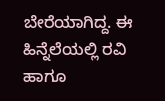ಬೇರೆಯಾಗಿದ್ದ. ಈ ಹಿನ್ನೆಲೆಯಲ್ಲಿ ರವಿ ಹಾಗೂ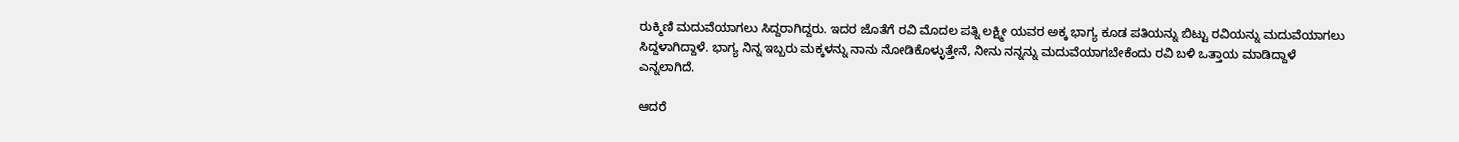ರುಕ್ಮಿಣಿ ಮದುವೆಯಾಗಲು ಸಿದ್ದರಾಗಿದ್ದರು. ಇದರ ಜೊತೆಗೆ ರವಿ ಮೊದಲ ಪತ್ನಿ ಲಕ್ಷ್ಮೀ ಯವರ ಅಕ್ಕ ಭಾಗ್ಯ ಕೂಡ ಪತಿಯನ್ನು ಬಿಟ್ಟು ರವಿಯನ್ನು ಮದುವೆಯಾಗಲು ಸಿದ್ದಳಾಗಿದ್ದಾಳೆ. ಭಾಗ್ಯ ನಿನ್ನ ಇಬ್ಬರು ಮಕ್ಕಳನ್ನು ನಾನು ನೋಡಿಕೊಳ್ಳುತ್ತೇನೆ, ನೀನು ನನ್ನನ್ನು ಮದುವೆಯಾಗಬೇಕೆಂದು ರವಿ ಬಳಿ ಒತ್ತಾಯ ಮಾಡಿದ್ದಾಳೆ ಎನ್ನಲಾಗಿದೆ.

ಆದರೆ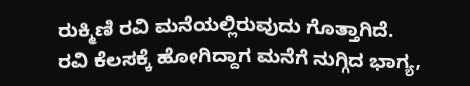ರುಕ್ಮಿಣಿ ರವಿ ಮನೆಯಲ್ಲಿರುವುದು ಗೊತ್ತಾಗಿದೆ. ರವಿ ಕೆಲಸಕ್ಕೆ ಹೋಗಿದ್ದಾಗ ಮನೆಗೆ ನುಗ್ಗಿದ ಭಾಗ್ಯ,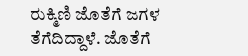ರುಕ್ಮಿಣಿ ಜೊತೆಗೆ ಜಗಳ ತೆಗೆದಿದ್ದಾಳೆ. ಜೊತೆಗೆ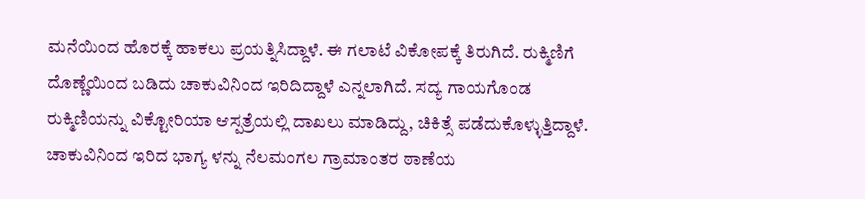ಮನೆಯಿಂದ ಹೊರಕ್ಕೆ ಹಾಕಲು ಪ್ರಯತ್ನಿಸಿದ್ದಾಳೆ. ಈ ಗಲಾಟೆ ವಿಕೋಪಕ್ಕೆ ತಿರುಗಿದೆ. ರುಕ್ಮಿಣಿಗೆ ದೊಣ್ಣೆಯಿಂದ ಬಡಿದು ಚಾಕುವಿನಿಂದ ಇರಿದಿದ್ದಾಳೆ ಎನ್ನಲಾಗಿದೆ. ಸದ್ಯ ಗಾಯಗೊಂಡ ರುಕ್ಮಿಣಿಯನ್ನು ವಿಕ್ಟೋರಿಯಾ ಆಸ್ಪತ್ರೆಯಲ್ಲಿ ದಾಖಲು ಮಾಡಿದ್ದು, ಚಿಕಿತ್ಸೆ ಪಡೆದುಕೊಳ್ಳುತ್ತಿದ್ದಾಳೆ. ಚಾಕುವಿನಿಂದ ಇರಿದ ಭಾಗ್ಯ ಳನ್ನು ನೆಲಮಂಗಲ ಗ್ರಾಮಾಂತರ ಠಾಣೆಯ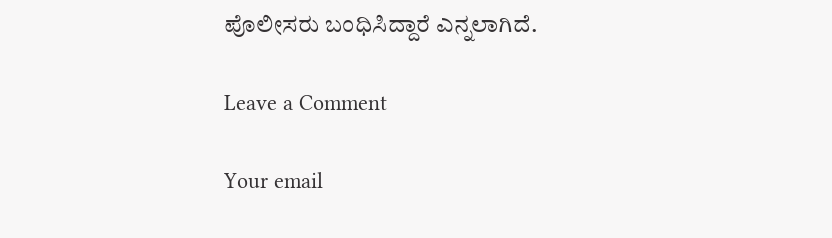ಪೊಲೀಸರು ಬಂಧಿಸಿದ್ದಾರೆ ಎನ್ನಲಾಗಿದೆ.

Leave a Comment

Your email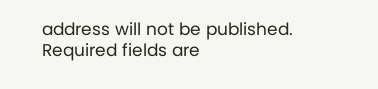address will not be published. Required fields are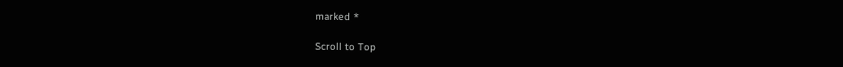marked *

Scroll to Top